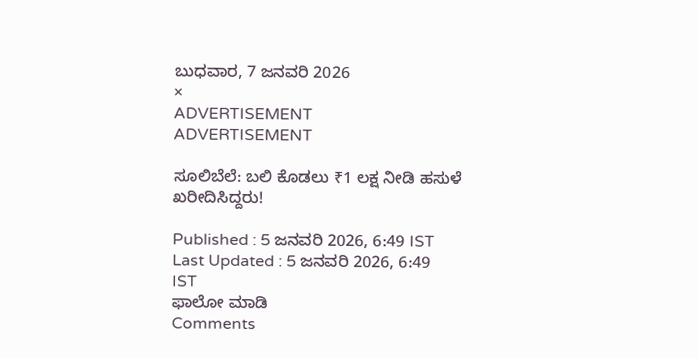ಬುಧವಾರ, 7 ಜನವರಿ 2026
×
ADVERTISEMENT
ADVERTISEMENT

ಸೂಲಿಬೆಲೆ: ಬಲಿ ಕೊಡಲು ₹1 ಲಕ್ಷ ನೀಡಿ ಹಸುಳೆ ಖರೀದಿಸಿದ್ದರು!

Published : 5 ಜನವರಿ 2026, 6:49 IST
Last Updated : 5 ಜನವರಿ 2026, 6:49 IST
ಫಾಲೋ ಮಾಡಿ
Comments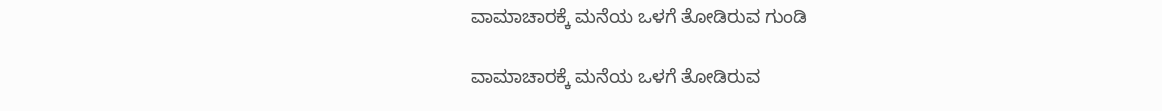ವಾಮಾಚಾರಕ್ಕೆ ಮನೆಯ ಒಳಗೆ ತೋಡಿರುವ ಗುಂಡಿ

ವಾಮಾಚಾರಕ್ಕೆ ಮನೆಯ ಒಳಗೆ ತೋಡಿರುವ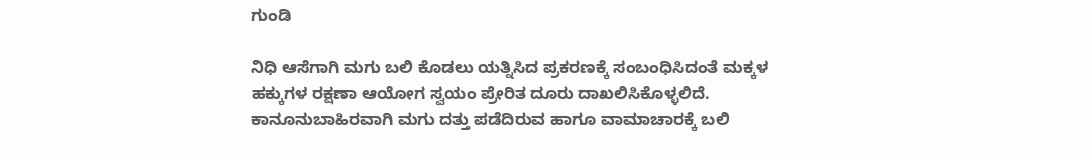ಗುಂಡಿ

ನಿಧಿ ಆಸೆಗಾಗಿ ಮಗು ಬಲಿ ಕೊಡಲು ಯತ್ನಿಸಿದ ಪ್ರಕರಣಕ್ಕೆ ಸಂಬಂಧಿಸಿದಂತೆ ಮಕ್ಕಳ ಹಕ್ಕುಗಳ ರಕ್ಷಣಾ ಆಯೋಗ ಸ್ವಯಂ ಪ್ರೇರಿತ ದೂರು ದಾಖಲಿಸಿಕೊಳ್ಳಲಿದೆ. ಕಾನೂನುಬಾಹಿರವಾಗಿ ಮಗು ದತ್ತು ಪಡೆದಿರುವ ಹಾಗೂ ವಾಮಾಚಾರಕ್ಕೆ ಬಲಿ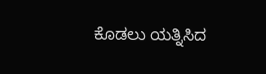ಕೊಡಲು ಯತ್ನಿಸಿದ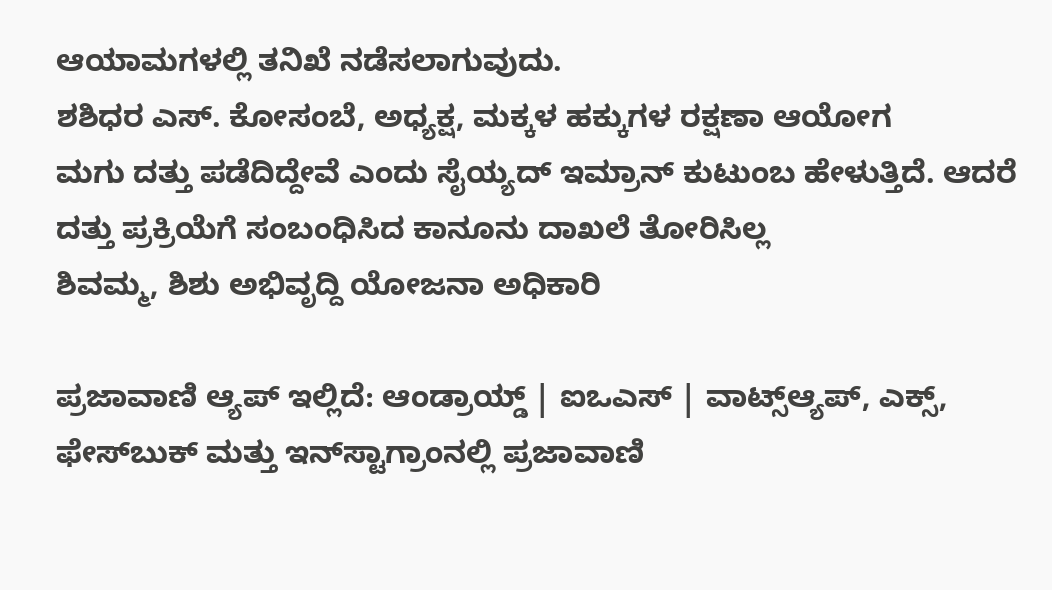ಆಯಾಮಗಳಲ್ಲಿ ತನಿಖೆ ನಡೆಸಲಾಗುವುದು.
ಶಶಿಧರ ಎಸ್. ಕೋಸಂಬೆ, ಅಧ್ಯಕ್ಷ, ಮಕ್ಕಳ ಹಕ್ಕುಗಳ ರಕ್ಷಣಾ ಆಯೋಗ
ಮಗು ದತ್ತು ಪಡೆದಿದ್ದೇವೆ ಎಂದು ಸೈಯ್ಯದ್‌ ಇಮ್ರಾನ್‌ ಕುಟುಂಬ ಹೇಳುತ್ತಿದೆ. ಆದರೆ ದತ್ತು ಪ್ರಕ್ರಿಯೆಗೆ ಸಂಬಂಧಿಸಿದ ಕಾನೂನು ದಾಖಲೆ ತೋರಿಸಿಲ್ಲ
ಶಿವಮ್ಮ, ಶಿಶು ಅಭಿವೃದ್ದಿ ಯೋಜನಾ ಅಧಿಕಾರಿ

ಪ್ರಜಾವಾಣಿ ಆ್ಯಪ್ ಇಲ್ಲಿದೆ: ಆಂಡ್ರಾಯ್ಡ್ | ಐಒಎಸ್ | ವಾಟ್ಸ್ಆ್ಯಪ್, ಎಕ್ಸ್, ಫೇಸ್‌ಬುಕ್ ಮತ್ತು ಇನ್‌ಸ್ಟಾಗ್ರಾಂನಲ್ಲಿ ಪ್ರಜಾವಾಣಿ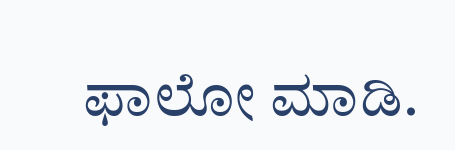ಫಾಲೋ ಮಾಡಿ.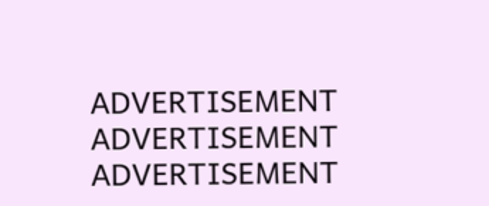ADVERTISEMENT
ADVERTISEMENT
ADVERTISEMENT